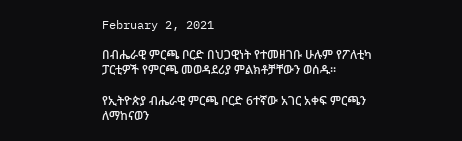February 2, 2021

በብሔራዊ ምርጫ ቦርድ በህጋዊነት የተመዘገቡ ሁሉም የፖለቲካ ፓርቲዎች የምርጫ መወዳደሪያ ምልክቶቻቸውን ወሰዱ።

የኢትዮጵያ ብሔራዊ ምርጫ ቦርድ 6ተኛው አገር አቀፍ ምርጫን ለማከናወን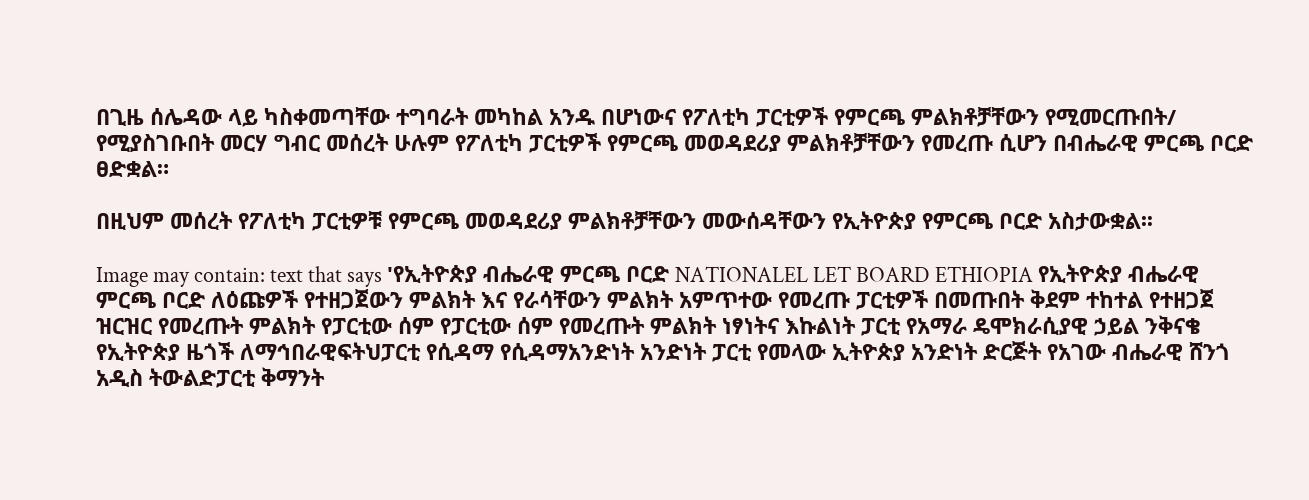በጊዜ ሰሌዳው ላይ ካስቀመጣቸው ተግባራት መካከል አንዱ በሆነውና የፖለቲካ ፓርቲዎች የምርጫ ምልክቶቻቸውን የሚመርጡበት/ የሚያስገቡበት መርሃ ግብር መሰረት ሁሉም የፖለቲካ ፓርቲዎች የምርጫ መወዳደሪያ ምልክቶቻቸውን የመረጡ ሲሆን በብሔራዊ ምርጫ ቦርድ ፀድቋል።

በዚህም መሰረት የፖለቲካ ፓርቲዎቹ የምርጫ መወዳደሪያ ምልክቶቻቸውን መውሰዳቸውን የኢትዮጵያ የምርጫ ቦርድ አስታውቋል፡፡

Image may contain: text that says 'የኢትዮጵያ ብሔራዊ ምርጫ ቦርድ NATIONALEL LET BOARD ETHIOPIA የኢትዮጵያ ብሔራዊ ምርጫ ቦርድ ለዕጩዎች የተዘጋጀውን ምልክት እና የራሳቸውን ምልክት አምጥተው የመረጡ ፓርቲዎች በመጡበት ቅደም ተከተል የተዘጋጀ ዝርዝር የመረጡት ምልክት የፓርቲው ሰም የፓርቲው ሰም የመረጡት ምልክት ነፃነትና እኩልነት ፓርቲ የአማራ ዴሞክራሲያዊ ኃይል ንቅናቄ የኢትዮጵያ ዜጎች ለማኅበራዊፍትህፓርቲ የሲዳማ የሲዳማአንድነት አንድነት ፓርቲ የመላው ኢትዮጵያ አንድነት ድርጅት የአገው ብሔራዊ ሸንጎ አዲስ ትውልድፓርቲ ቅማንት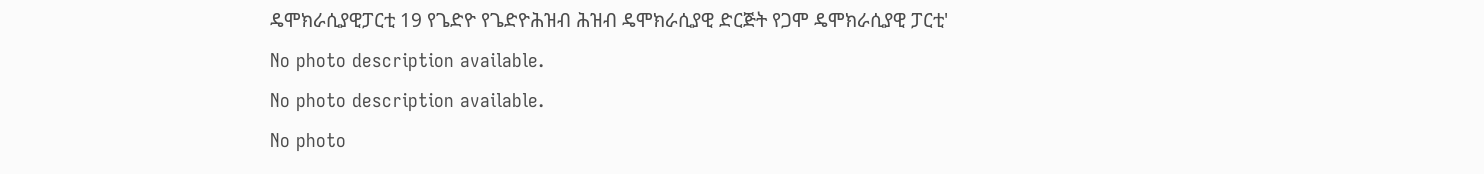ዴሞክራሲያዊፓርቲ 19 የጌድዮ የጌድዮሕዝብ ሕዝብ ዴሞክራሲያዊ ድርጅት የጋሞ ዴሞክራሲያዊ ፓርቲ'
No photo description available.
No photo description available.
No photo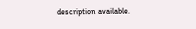description available.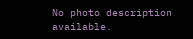No photo description available.